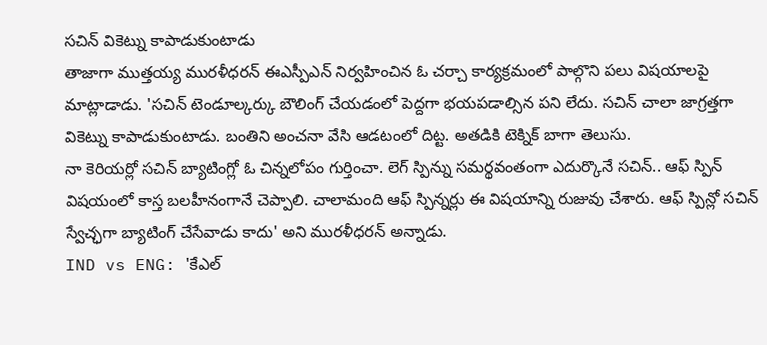సచిన్ వికెట్ను కాపాడుకుంటాడు
తాజాగా ముత్తయ్య మురళీధరన్ ఈఎస్పీఎన్ నిర్వహించిన ఓ చర్చా కార్యక్రమంలో పాల్గొని పలు విషయాలపై మాట్లాడాడు. 'సచిన్ టెండూల్కర్కు బౌలింగ్ చేయడంలో పెద్దగా భయపడాల్సిన పని లేదు. సచిన్ చాలా జాగ్రత్తగా వికెట్ను కాపాడుకుంటాడు. బంతిని అంచనా వేసి ఆడటంలో దిట్ట. అతడికి టెక్నిక్ బాగా తెలుసు.
నా కెరియర్లో సచిన్ బ్యాటింగ్లో ఓ చిన్నలోపం గుర్తించా. లెగ్ స్పిన్ను సమర్థవంతంగా ఎదుర్కొనే సచిన్.. ఆఫ్ స్పిన్ విషయంలో కాస్త బలహీనంగానే చెప్పాలి. చాలామంది ఆఫ్ స్పిన్నర్లు ఈ విషయాన్ని రుజువు చేశారు. ఆఫ్ స్పిన్లో సచిన్ స్వేచ్ఛగా బ్యాటింగ్ చేసేవాడు కాదు' అని మురళీధరన్ అన్నాడు.
IND vs ENG: 'కేఎల్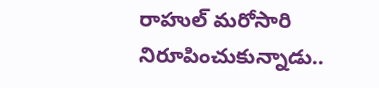రాహుల్ మరోసారి నిరూపించుకున్నాడు..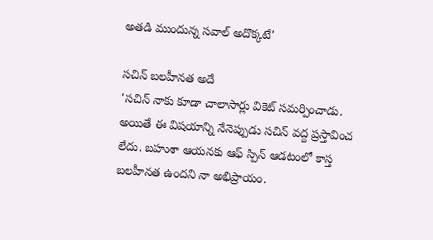అతడి ముందున్న సవాల్ అదొక్కటే'

సచిన్ బలహీనత అదే
'సచిన్ నాకు కూడా చాలాసార్లు వికెట్ సమర్పించాడు. అయితే ఈ విషయాన్ని నేనెప్పుడు సచిన్ వద్ద ప్రస్తావించ లేదు. బహుశా ఆయనకు ఆఫ్ స్పిన్ ఆడటంలో కాస్త బలహీనత ఉందని నా అభిప్రాయం.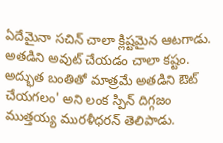ఏదేమైనా సచిన్ చాలా క్లిష్టమైన ఆటగాడు. అతడిని అవుట్ చేయడం చాలా కష్టం. అద్భుత బంతితో మాత్రమే అతడిని ఔట్ చేయగలం' అని లంక స్పిన్ దిగ్గజం ముత్తయ్య మురళీధరన్ తెలిపాడు.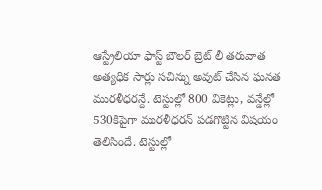ఆస్ట్రేలియా ఫాస్ట్ బౌలర్ బ్రెట్ లీ తరువాత అత్యధిక సార్లు సచిన్ను అవుట్ చేసిన ఘనత మురళీధరన్దే. టెస్టుల్లో 800 వికెట్లు, వన్డేల్లో 530కిపైగా మురళీధరన్ పడగొట్టిన విషయం తెలిసిందే. టెస్టుల్లో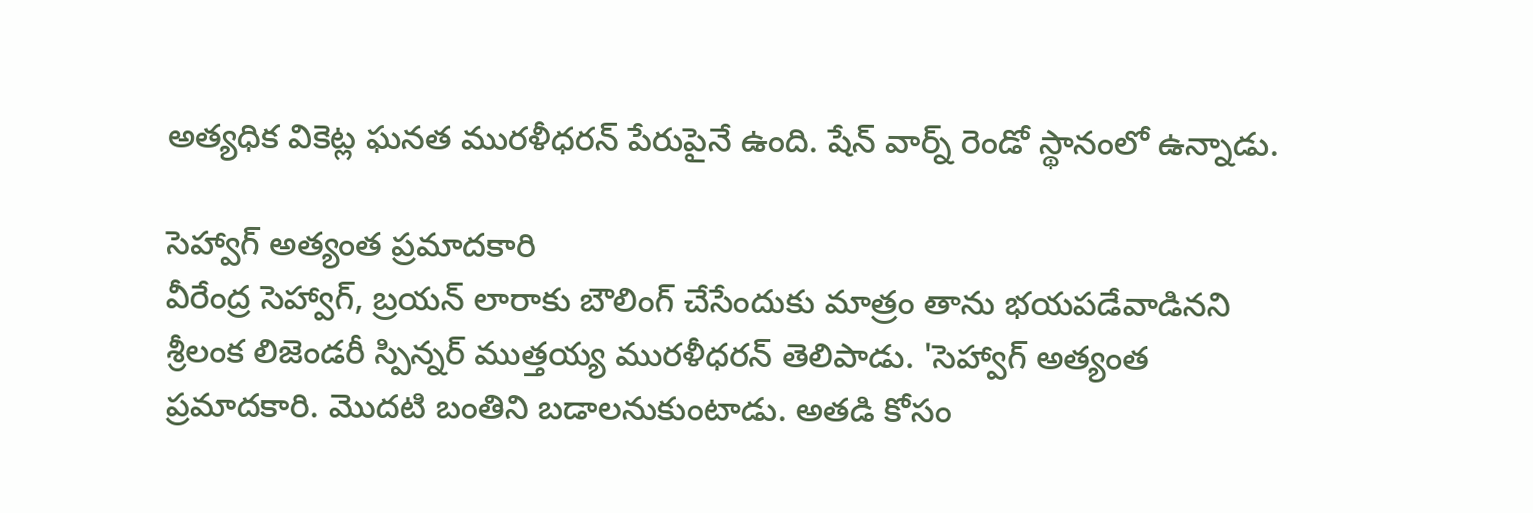అత్యధిక వికెట్ల ఘనత మురళీధరన్ పేరుపైనే ఉంది. షేన్ వార్న్ రెండో స్థానంలో ఉన్నాడు.

సెహ్వాగ్ అత్యంత ప్రమాదకారి
వీరేంద్ర సెహ్వాగ్, బ్రయన్ లారాకు బౌలింగ్ చేసేందుకు మాత్రం తాను భయపడేవాడినని శ్రీలంక లిజెండరీ స్పిన్నర్ ముత్తయ్య మురళీధరన్ తెలిపాడు. 'సెహ్వాగ్ అత్యంత ప్రమాదకారి. మొదటి బంతిని బడాలనుకుంటాడు. అతడి కోసం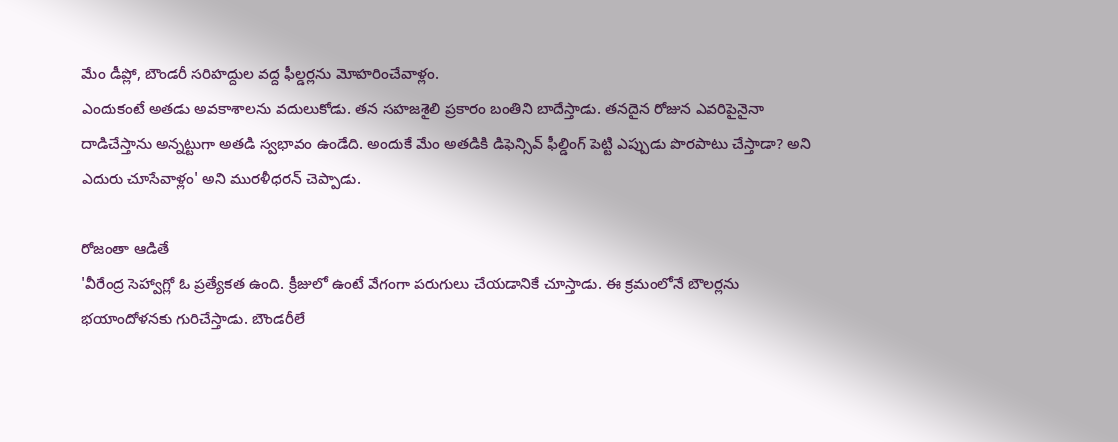మేం డీప్లో, బౌండరీ సరిహద్దుల వద్ద ఫీల్డర్లను మోహరించేవాళ్లం.
ఎందుకంటే అతడు అవకాశాలను వదులుకోడు. తన సహజశైలి ప్రకారం బంతిని బాదేస్తాడు. తనదైన రోజున ఎవరిపైనైనా దాడిచేస్తాను అన్నట్టుగా అతడి స్వభావం ఉండేది. అందుకే మేం అతడికి డిఫెన్సివ్ ఫీల్డింగ్ పెట్టి ఎప్పుడు పొరపాటు చేస్తాడా? అని ఎదురు చూసేవాళ్లం' అని మురళీధరన్ చెప్పాడు.

రోజంతా ఆడితే
'వీరేంద్ర సెహ్వాగ్లో ఓ ప్రత్యేకత ఉంది. క్రీజులో ఉంటే వేగంగా పరుగులు చేయడానికే చూస్తాడు. ఈ క్రమంలోనే బౌలర్లను భయాందోళనకు గురిచేస్తాడు. బౌండరీలే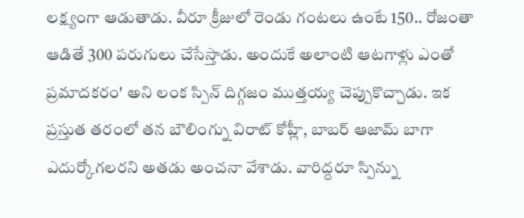లక్ష్యంగా ఆడుతాడు. వీరూ క్రీజులో రెండు గంటలు ఉంటే 150.. రోజంతా ఆడితే 300 పరుగులు చేసేస్తాడు. అందుకే అలాంటి ఆటగాళ్లు ఎంతో ప్రమాదకరం' అని లంక స్పిన్ దిగ్గజం ముత్తయ్య చెప్పుకొచ్చాడు. ఇక ప్రస్తుత తరంలో తన బౌలింగ్ను విరాట్ కోహ్లీ, బాబర్ ఆజామ్ బాగా ఎదుర్కోగలరని అతడు అంచనా వేశాడు. వారిద్దరూ స్పిన్ను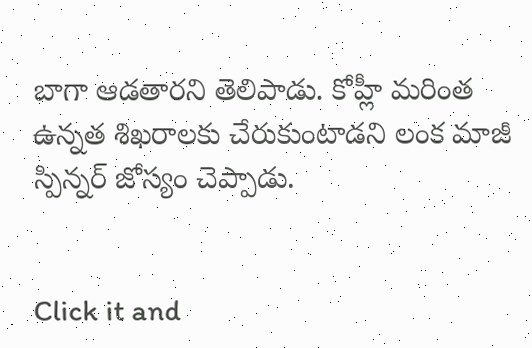బాగా ఆడతారని తెలిపాడు. కోహ్లీ మరింత ఉన్నత శిఖరాలకు చేరుకుంటాడని లంక మాజీ స్పిన్నర్ జోస్యం చెప్పాడు.


Click it and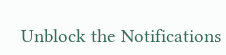Unblock the Notifications